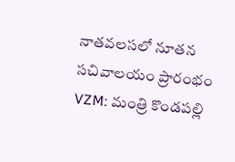నాతవలసలో నూతన సచివాలయం ప్రారంభం
VZM: మంత్రి కొండపల్లి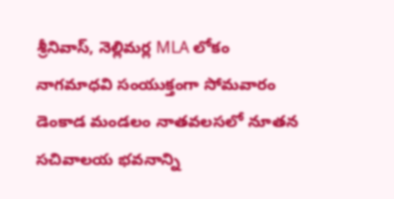శ్రీనివాస్, నెల్లిమర్ల MLA లోకం నాగమాధవి సంయుక్తంగా సోమవారం డెంకాడ మండలం నాతవలసలో నూతన సచివాలయ భవనాన్ని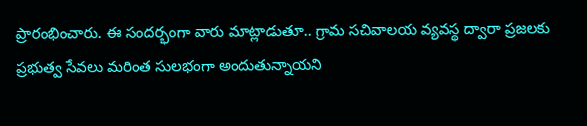ప్రారంభించారు. ఈ సందర్భంగా వారు మాట్లాడుతూ.. గ్రామ సచివాలయ వ్యవస్థ ద్వారా ప్రజలకు ప్రభుత్వ సేవలు మరింత సులభంగా అందుతున్నాయని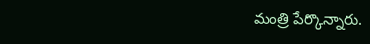మంత్రి పేర్కొన్నారు.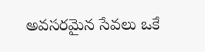అవసరమైన సేవలు ఒకే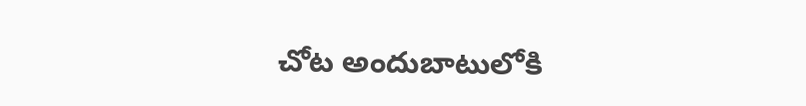చోట అందుబాటులోకి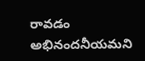రావడం అభినందనీయమని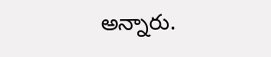అన్నారు.